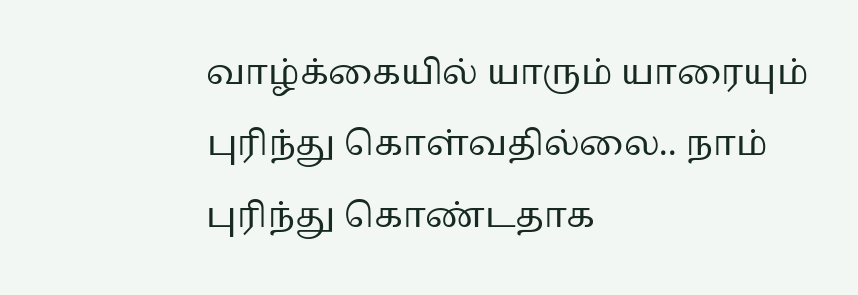வாழ்க்கையில் யாரும் யாரையும் புரிந்து கொள்வதில்லை.. நாம் புரிந்து கொண்டதாக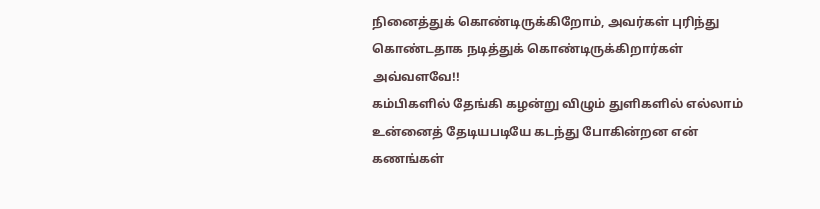நினைத்துக் கொண்டிருக்கிறோம், அவர்கள் புரிந்து கொண்டதாக நடித்துக் கொண்டிருக்கிறார்கள் அவ்வளவே!!
கம்பிகளில் தேங்கி கழன்று விழும் துளிகளில் எல்லாம்
உன்னைத் தேடியபடியே கடந்து போகின்றன என் கணங்கள்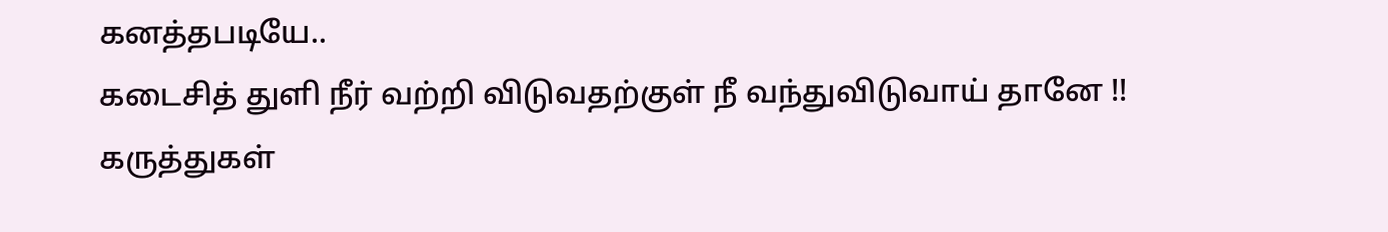கனத்தபடியே..
கடைசித் துளி நீர் வற்றி விடுவதற்குள் நீ வந்துவிடுவாய் தானே !!
கருத்துகள்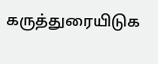கருத்துரையிடுக